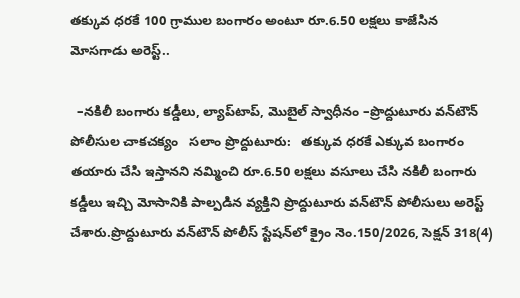తక్కువ ధరకే 100 గ్రాముల బంగారం అంటూ రూ.6.50 లక్షలు కాజేసిన మోసగాడు అరెస్ట్..

  –నకిలీ బంగారు కడ్డీలు, ల్యాప్‌టాప్, మొబైల్ స్వాధీనం –ప్రొద్దుటూరు వన్‌టౌన్ పోలీసుల చాకచక్యం   సలాం ప్రొద్దుటూరు:   తక్కువ ధరకే ఎక్కువ బంగారం తయారు చేసి ఇస్తానని నమ్మించి రూ.6.50 లక్షలు వసూలు చేసి నకిలీ బంగారు కడ్డీలు ఇచ్చి మోసానికి పాల్పడిన వ్యక్తిని ప్రొద్దుటూరు వన్‌టౌన్ పోలీసులు అరెస్ట్ చేశారు.ప్రొద్దుటూరు వన్‌టౌన్ పోలీస్ స్టేషన్‌లో క్రైం నెం.150/2026, సెక్షన్ 318(4)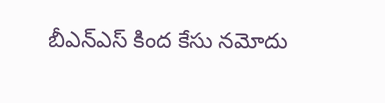బీఎన్‌ఎస్ కింద కేసు నమోదు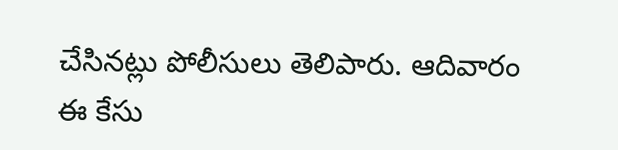చేసినట్లు పోలీసులు తెలిపారు. ఆదివారం ఈ కేసు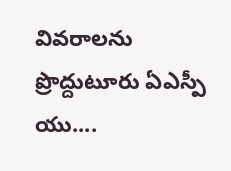వివరాలను ప్రొద్దుటూరు ఏఎస్పీ యు....